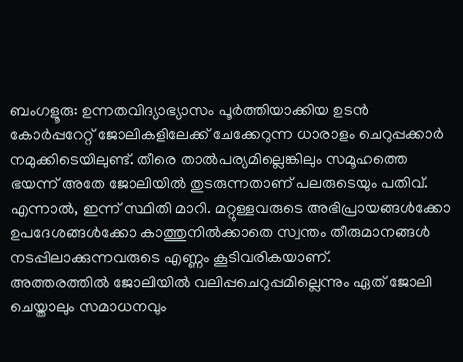ബംഗളൂരു: ഉന്നതവിദ്യാഭ്യാസം പൂർത്തിയാക്കിയ ഉടൻ കോർപ്പറേറ്റ് ജോലികളിലേക്ക് ചേക്കേറുന്ന ധാരാളം ചെറുപ്പക്കാർ നമുക്കിടെയിലുണ്ട്. തീരെ താൽപര്യമില്ലെങ്കിലും സമൂഹത്തെ ഭയന്ന് അതേ ജോലിയിൽ തുടരുന്നതാണ് പലരുടെയും പതിവ്. എന്നാൽ, ഇന്ന് സ്ഥിതി മാറി. മറ്റുള്ളവരുടെ അഭിപ്രായങ്ങൾക്കോ ഉപദേശങ്ങൾക്കോ കാത്തുനിൽക്കാതെ സ്വന്തം തീരുമാനങ്ങൾ നടപ്പിലാക്കുന്നവരുടെ എണ്ണം കൂടിവരികയാണ്.
അത്തരത്തിൽ ജോലിയിൽ വലിപ്പചെറുപ്പമില്ലെന്നും ഏത് ജോലി ചെയ്താലും സമാധനവും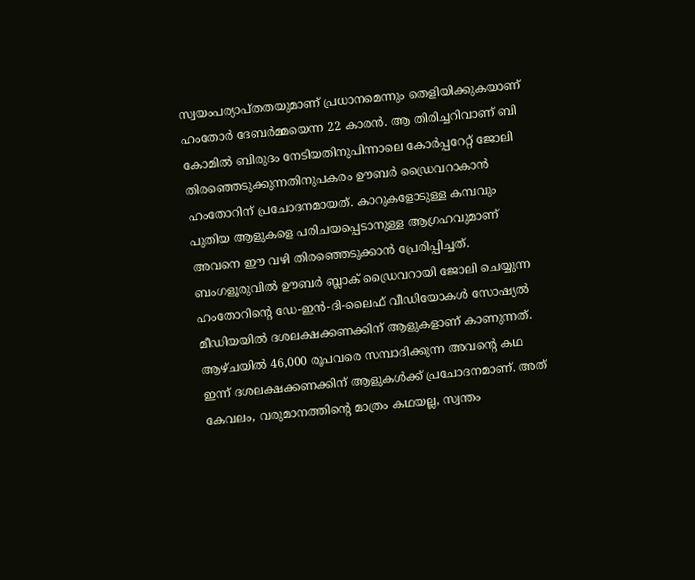സ്വയംപര്യാപ്തതയുമാണ് പ്രധാനമെന്നും തെളിയിക്കുകയാണ് ഹംതോർ ദേബർമ്മയെന്ന 22 കാരൻ. ആ തിരിച്ചറിവാണ് ബി കോമിൽ ബിരുദം നേടിയതിനുപിന്നാലെ കോർപ്പറേറ്റ് ജോലി തിരഞ്ഞെടുക്കുന്നതിനുപകരം ഊബർ ഡ്രൈവറാകാൻ ഹംതോറിന് പ്രചോദനമായത്. കാറുകളോടുള്ള കമ്പവും പുതിയ ആളുകളെ പരിചയപ്പെടാനുള്ള ആഗ്രഹവുമാണ് അവനെ ഈ വഴി തിരഞ്ഞെടുക്കാൻ പ്രേരിപ്പിച്ചത്.
ബംഗളൂരുവിൽ ഊബർ ബ്ലാക് ഡ്രൈവറായി ജോലി ചെയ്യുന്ന ഹംതോറിന്റെ ഡേ-ഇൻ-ദി-ലൈഫ് വീഡിയോകൾ സോഷ്യൽ മീഡിയയിൽ ദശലക്ഷക്കണക്കിന് ആളുകളാണ് കാണുന്നത്. ആഴ്ചയിൽ 46,000 രൂപവരെ സമ്പാദിക്കുന്ന അവന്റെ കഥ ഇന്ന് ദശലക്ഷക്കണക്കിന് ആളുകൾക്ക് പ്രചോദനമാണ്. അത് കേവലം, വരുമാനത്തിന്റെ മാത്രം കഥയല്ല, സ്വന്തം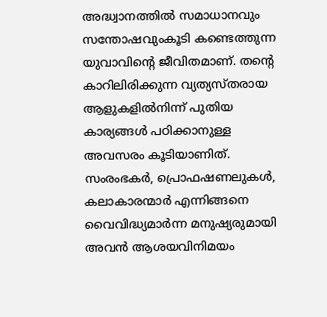അദ്ധ്വാനത്തിൽ സമാധാനവും സന്തോഷവുംകൂടി കണ്ടെത്തുന്ന യുവാവിന്റെ ജീവിതമാണ്. തന്റെ കാറിലിരിക്കുന്ന വ്യത്യസ്തരായ ആളുകളിൽനിന്ന് പുതിയ കാര്യങ്ങൾ പഠിക്കാനുള്ള അവസരം കൂടിയാണിത്.
സംരംഭകർ, പ്രൊഫഷണലുകൾ, കലാകാരന്മാർ എന്നിങ്ങനെ വൈവിദ്ധ്യമാർന്ന മനുഷ്യരുമായി അവൻ ആശയവിനിമയം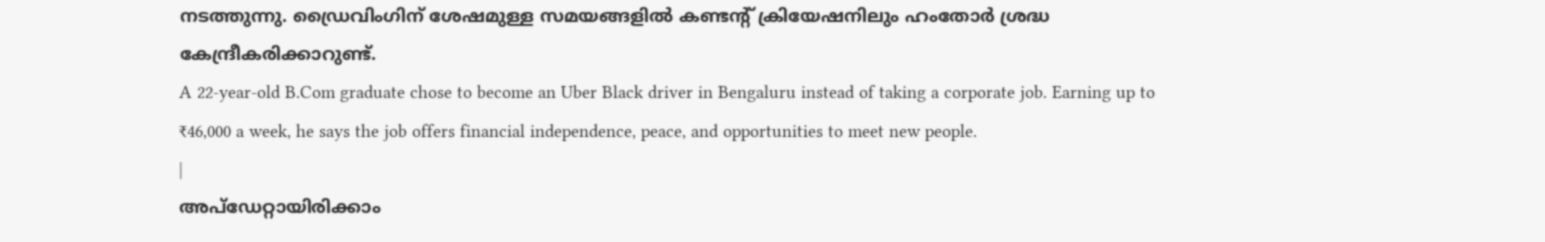നടത്തുന്നു. ഡ്രൈവിംഗിന് ശേഷമുള്ള സമയങ്ങളിൽ കണ്ടന്റ് ക്രിയേഷനിലും ഹംതോർ ശ്രദ്ധ കേന്ദ്രീകരിക്കാറുണ്ട്.
A 22-year-old B.Com graduate chose to become an Uber Black driver in Bengaluru instead of taking a corporate job. Earning up to ₹46,000 a week, he says the job offers financial independence, peace, and opportunities to meet new people.
|
അപ്ഡേറ്റായിരിക്കാം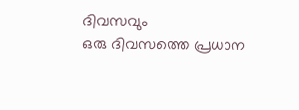ദിവസവും
ഒരു ദിവസത്തെ പ്രധാന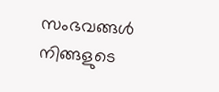സംഭവങ്ങൾ നിങ്ങളുടെ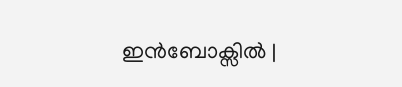ഇൻബോക്സിൽ |